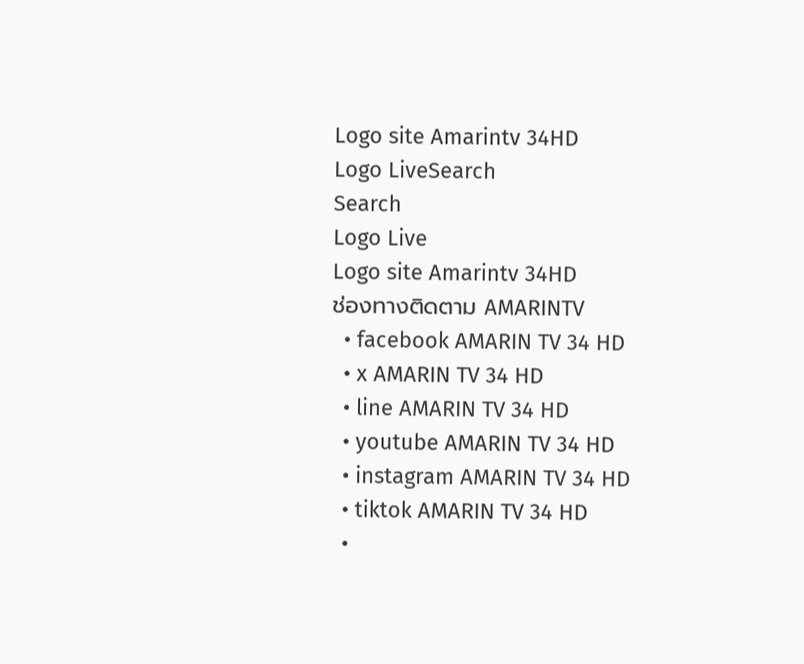Logo site Amarintv 34HD
Logo LiveSearch
Search
Logo Live
Logo site Amarintv 34HD
ช่องทางติดตาม AMARINTV
  • facebook AMARIN TV 34 HD
  • x AMARIN TV 34 HD
  • line AMARIN TV 34 HD
  • youtube AMARIN TV 34 HD
  • instagram AMARIN TV 34 HD
  • tiktok AMARIN TV 34 HD
  •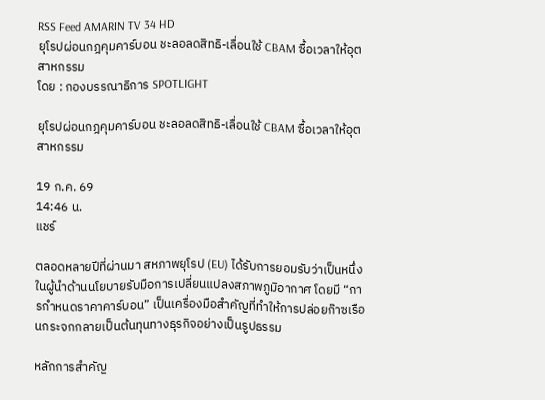RSS Feed AMARIN TV 34 HD
ยุโรปผ่อนกฎคุมคาร์บอน ชะลอลดสิทธิ-เลื่อนใช้ CBAM ซื้อเวลาให้อุตสาหกรรม
โดย : กองบรรณาธิการ SPOTLIGHT

ยุโรปผ่อนกฎคุมคาร์บอน ชะลอลดสิทธิ-เลื่อนใช้ CBAM ซื้อเวลาให้อุตสาหกรรม

19 ก.ค. 69
14:46 น.
แชร์

ตลอดหลายปีที่ผ่านมา สหภาพยุโรป (EU) ได้รับการยอมรับว่าเป็นหนึ่งในผู้นำด้านนโยบายรับมือการเปลี่ยนแปลงสภาพภูมิอากาศ โดยมี “การกำหนดราคาคาร์บอน” เป็นเครื่องมือสำคัญที่ทำให้การปล่อยก๊าซเรือนกระจกกลายเป็นต้นทุนทางธุรกิจอย่างเป็นรูปธรรม

หลักการสำคัญ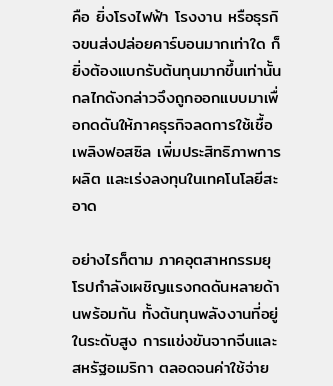คือ ยิ่งโรงไฟฟ้า โรงงาน หรือธุรกิจขนส่งปล่อยคาร์บอนมากเท่าใด ก็ยิ่งต้องแบกรับต้นทุนมากขึ้นเท่านั้น กลไกดังกล่าวจึงถูกออกแบบมาเพื่อกดดันให้ภาคธุรกิจลดการใช้เชื้อเพลิงฟอสซิล เพิ่มประสิทธิภาพการผลิต และเร่งลงทุนในเทคโนโลยีสะอาด

อย่างไรก็ตาม ภาคอุตสาหกรรมยุโรปกำลังเผชิญแรงกดดันหลายด้านพร้อมกัน ทั้งต้นทุนพลังงานที่อยู่ในระดับสูง การแข่งขันจากจีนและสหรัฐอเมริกา ตลอดจนค่าใช้จ่าย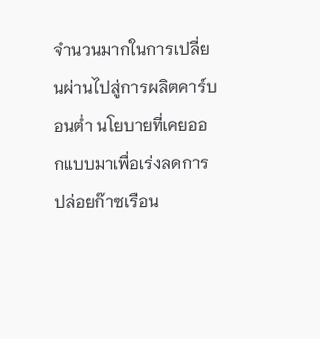จำนวนมากในการเปลี่ยนผ่านไปสู่การผลิตคาร์บอนต่ำ นโยบายที่เคยออกแบบมาเพื่อเร่งลดการปล่อยก๊าซเรือน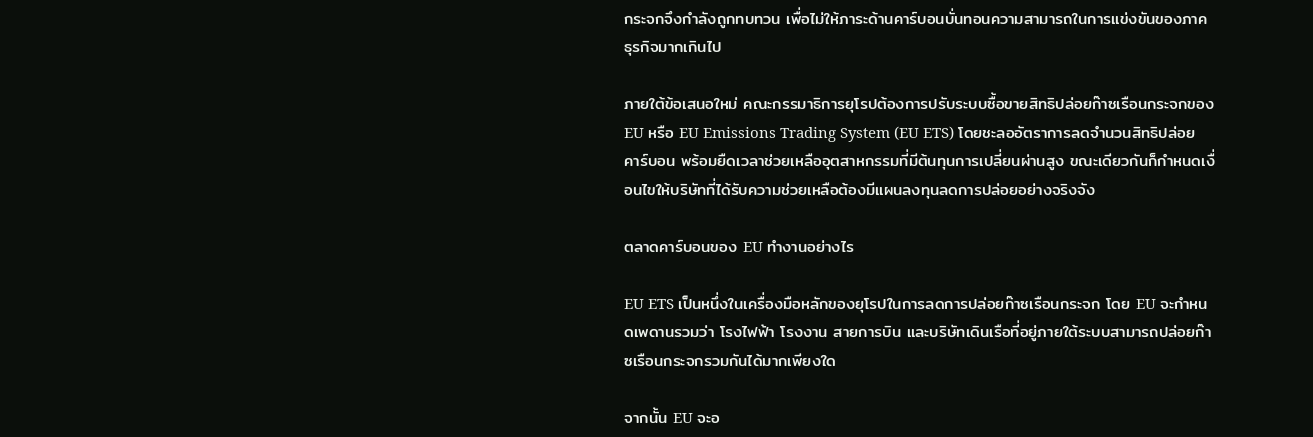กระจกจึงกำลังถูกทบทวน เพื่อไม่ให้ภาระด้านคาร์บอนบั่นทอนความสามารถในการแข่งขันของภาคธุรกิจมากเกินไป

ภายใต้ข้อเสนอใหม่ คณะกรรมาธิการยุโรปต้องการปรับระบบซื้อขายสิทธิปล่อยก๊าซเรือนกระจกของ EU หรือ EU Emissions Trading System (EU ETS) โดยชะลออัตราการลดจำนวนสิทธิปล่อยคาร์บอน พร้อมยืดเวลาช่วยเหลืออุตสาหกรรมที่มีต้นทุนการเปลี่ยนผ่านสูง ขณะเดียวกันก็กำหนดเงื่อนไขให้บริษัทที่ได้รับความช่วยเหลือต้องมีแผนลงทุนลดการปล่อยอย่างจริงจัง

ตลาดคาร์บอนของ EU ทำงานอย่างไร

EU ETS เป็นหนึ่งในเครื่องมือหลักของยุโรปในการลดการปล่อยก๊าซเรือนกระจก โดย EU จะกำหนดเพดานรวมว่า โรงไฟฟ้า โรงงาน สายการบิน และบริษัทเดินเรือที่อยู่ภายใต้ระบบสามารถปล่อยก๊าซเรือนกระจกรวมกันได้มากเพียงใด

จากนั้น EU จะอ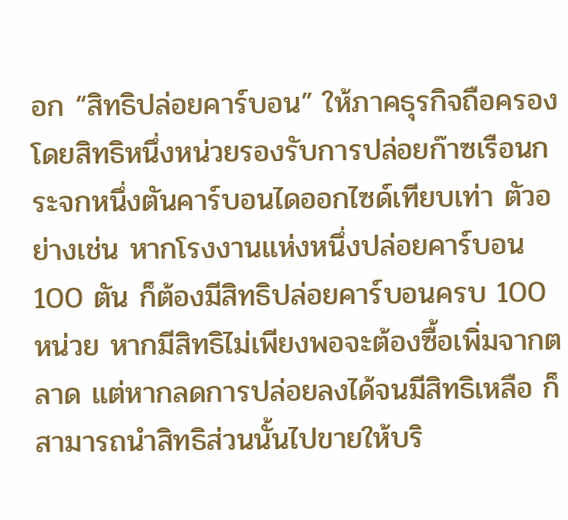อก “สิทธิปล่อยคาร์บอน” ให้ภาคธุรกิจถือครอง โดยสิทธิหนึ่งหน่วยรองรับการปล่อยก๊าซเรือนกระจกหนึ่งตันคาร์บอนไดออกไซด์เทียบเท่า ตัวอย่างเช่น หากโรงงานแห่งหนึ่งปล่อยคาร์บอน 100 ตัน ก็ต้องมีสิทธิปล่อยคาร์บอนครบ 100 หน่วย หากมีสิทธิไม่เพียงพอจะต้องซื้อเพิ่มจากตลาด แต่หากลดการปล่อยลงได้จนมีสิทธิเหลือ ก็สามารถนำสิทธิส่วนนั้นไปขายให้บริ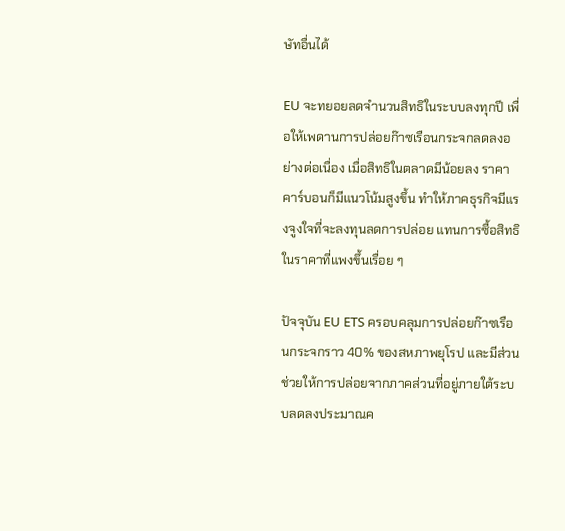ษัทอื่นได้

EU จะทยอยลดจำนวนสิทธิในระบบลงทุกปี เพื่อให้เพดานการปล่อยก๊าซเรือนกระจกลดลงอย่างต่อเนื่อง เมื่อสิทธิในตลาดมีน้อยลง ราคาคาร์บอนก็มีแนวโน้มสูงขึ้น ทำให้ภาคธุรกิจมีแรงจูงใจที่จะลงทุนลดการปล่อย แทนการซื้อสิทธิในราคาที่แพงขึ้นเรื่อย ๆ

ปัจจุบัน EU ETS ครอบคลุมการปล่อยก๊าซเรือนกระจกราว 40% ของสหภาพยุโรป และมีส่วนช่วยให้การปล่อยจากภาคส่วนที่อยู่ภายใต้ระบบลดลงประมาณค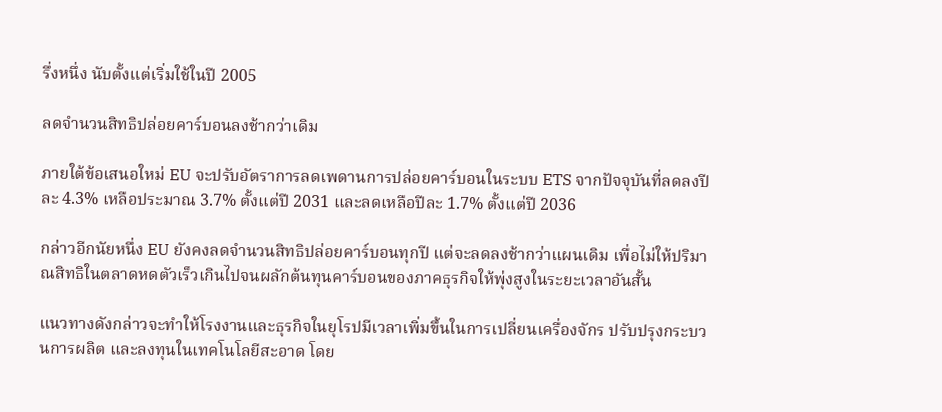รึ่งหนึ่ง นับตั้งแต่เริ่มใช้ในปี 2005

ลดจำนวนสิทธิปล่อยคาร์บอนลงช้ากว่าเดิม

ภายใต้ข้อเสนอใหม่ EU จะปรับอัตราการลดเพดานการปล่อยคาร์บอนในระบบ ETS จากปัจจุบันที่ลดลงปีละ 4.3% เหลือประมาณ 3.7% ตั้งแต่ปี 2031 และลดเหลือปีละ 1.7% ตั้งแต่ปี 2036

กล่าวอีกนัยหนึ่ง EU ยังคงลดจำนวนสิทธิปล่อยคาร์บอนทุกปี แต่จะลดลงช้ากว่าแผนเดิม เพื่อไม่ให้ปริมาณสิทธิในตลาดหดตัวเร็วเกินไปจนผลักต้นทุนคาร์บอนของภาคธุรกิจให้พุ่งสูงในระยะเวลาอันสั้น

แนวทางดังกล่าวจะทำให้โรงงานและธุรกิจในยุโรปมีเวลาเพิ่มขึ้นในการเปลี่ยนเครื่องจักร ปรับปรุงกระบวนการผลิต และลงทุนในเทคโนโลยีสะอาด โดย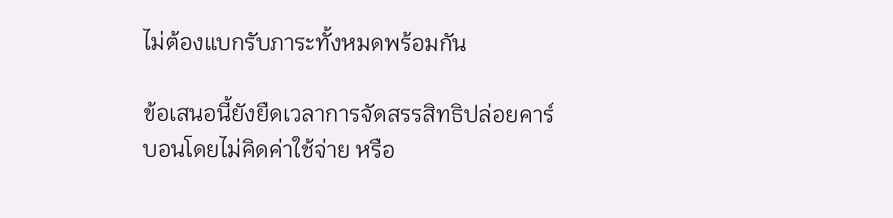ไม่ต้องแบกรับภาระทั้งหมดพร้อมกัน

ข้อเสนอนี้ยังยืดเวลาการจัดสรรสิทธิปล่อยคาร์บอนโดยไม่คิดค่าใช้จ่าย หรือ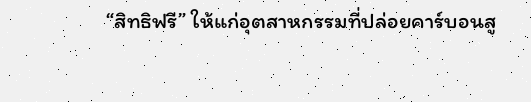“สิทธิฟรี” ให้แก่อุตสาหกรรมที่ปล่อยคาร์บอนสู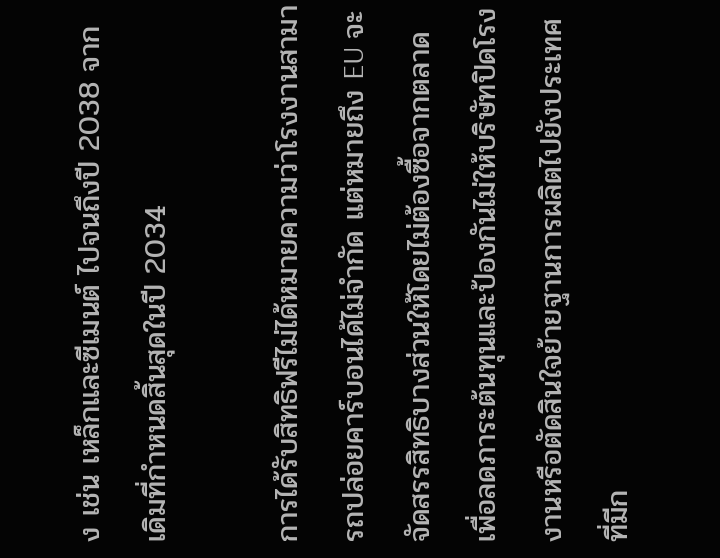ง เช่น เหล็กและซีเมนต์ ไปจนถึงปี 2038 จากเดิมที่กำหนดสิ้นสุดในปี 2034

การได้รับสิทธิฟรีไม่ได้หมายความว่าโรงงานสามารถปล่อยคาร์บอนได้ไม่จำกัด แต่หมายถึง EU จะจัดสรรสิทธิบางส่วนให้โดยไม่ต้องซื้อจากตลาด เพื่อลดภาระต้นทุนและป้องกันไม่ให้บริษัทปิดโรงงานหรือตัดสินใจย้ายฐานการผลิตไปยังประเทศที่มีก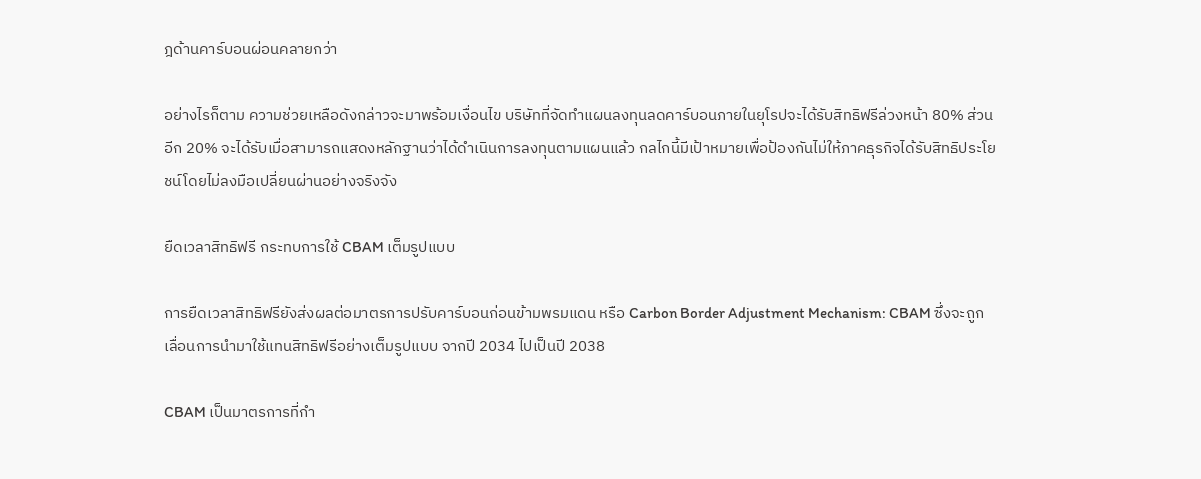ฎด้านคาร์บอนผ่อนคลายกว่า

อย่างไรก็ตาม ความช่วยเหลือดังกล่าวจะมาพร้อมเงื่อนไข บริษัทที่จัดทำแผนลงทุนลดคาร์บอนภายในยุโรปจะได้รับสิทธิฟรีล่วงหน้า 80% ส่วนอีก 20% จะได้รับเมื่อสามารถแสดงหลักฐานว่าได้ดำเนินการลงทุนตามแผนแล้ว กลไกนี้มีเป้าหมายเพื่อป้องกันไม่ให้ภาคธุรกิจได้รับสิทธิประโยชน์โดยไม่ลงมือเปลี่ยนผ่านอย่างจริงจัง

ยืดเวลาสิทธิฟรี กระทบการใช้ CBAM เต็มรูปแบบ

การยืดเวลาสิทธิฟรียังส่งผลต่อมาตรการปรับคาร์บอนก่อนข้ามพรมแดน หรือ Carbon Border Adjustment Mechanism: CBAM ซึ่งจะถูกเลื่อนการนำมาใช้แทนสิทธิฟรีอย่างเต็มรูปแบบ จากปี 2034 ไปเป็นปี 2038

CBAM เป็นมาตรการที่กำ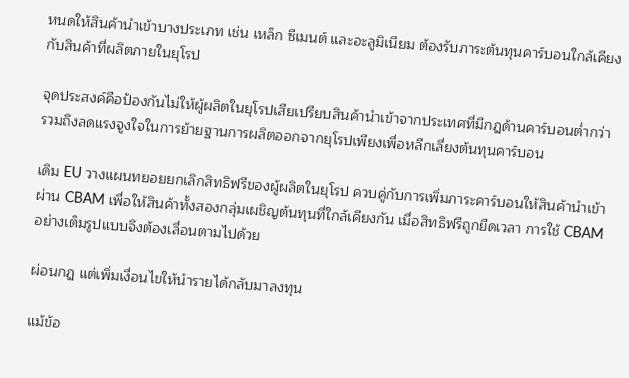หนดให้สินค้านำเข้าบางประเภท เช่น เหล็ก ซีเมนต์ และอะลูมิเนียม ต้องรับภาระต้นทุนคาร์บอนใกล้เคียงกับสินค้าที่ผลิตภายในยุโรป

จุดประสงค์คือป้องกันไม่ให้ผู้ผลิตในยุโรปเสียเปรียบสินค้านำเข้าจากประเทศที่มีกฎด้านคาร์บอนต่ำกว่า รวมถึงลดแรงจูงใจในการย้ายฐานการผลิตออกจากยุโรปเพียงเพื่อหลีกเลี่ยงต้นทุนคาร์บอน

เดิม EU วางแผนทยอยยกเลิกสิทธิฟรีของผู้ผลิตในยุโรป ควบคู่กับการเพิ่มภาระคาร์บอนให้สินค้านำเข้าผ่าน CBAM เพื่อให้สินค้าทั้งสองกลุ่มเผชิญต้นทุนที่ใกล้เคียงกัน เมื่อสิทธิฟรีถูกยืดเวลา การใช้ CBAM อย่างเต็มรูปแบบจึงต้องเลื่อนตามไปด้วย

ผ่อนกฎ แต่เพิ่มเงื่อนไขให้นำรายได้กลับมาลงทุน

แม้ข้อ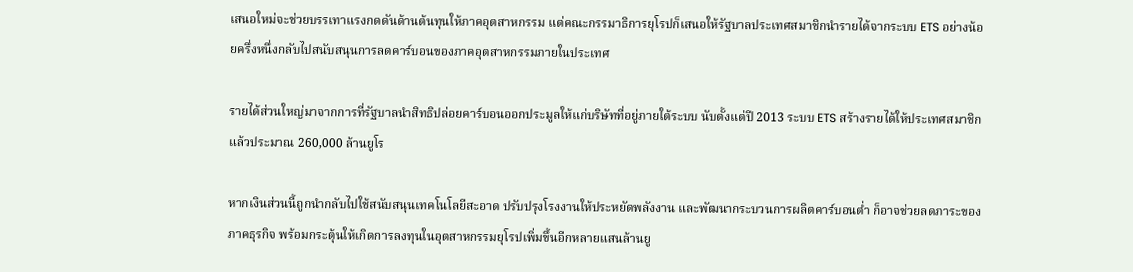เสนอใหม่จะช่วยบรรเทาแรงกดดันด้านต้นทุนให้ภาคอุตสาหกรรม แต่คณะกรรมาธิการยุโรปก็เสนอให้รัฐบาลประเทศสมาชิกนำรายได้จากระบบ ETS อย่างน้อยครึ่งหนึ่งกลับไปสนับสนุนการลดคาร์บอนของภาคอุตสาหกรรมภายในประเทศ

รายได้ส่วนใหญ่มาจากการที่รัฐบาลนำสิทธิปล่อยคาร์บอนออกประมูลให้แก่บริษัทที่อยู่ภายใต้ระบบ นับตั้งแต่ปี 2013 ระบบ ETS สร้างรายได้ให้ประเทศสมาชิกแล้วประมาณ 260,000 ล้านยูโร

หากเงินส่วนนี้ถูกนำกลับไปใช้สนับสนุนเทคโนโลยีสะอาด ปรับปรุงโรงงานให้ประหยัดพลังงาน และพัฒนากระบวนการผลิตคาร์บอนต่ำ ก็อาจช่วยลดภาระของภาคธุรกิจ พร้อมกระตุ้นให้เกิดการลงทุนในอุตสาหกรรมยุโรปเพิ่มขึ้นอีกหลายแสนล้านยู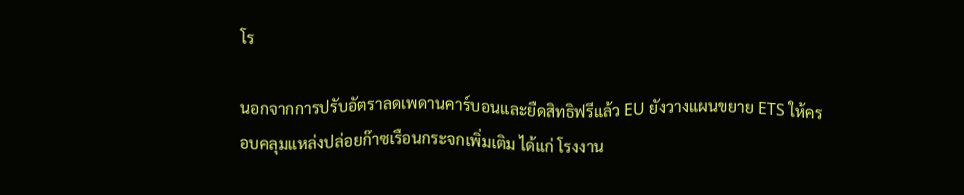โร

นอกจากการปรับอัตราลดเพดานคาร์บอนและยืดสิทธิฟรีแล้ว EU ยังวางแผนขยาย ETS ให้ครอบคลุมแหล่งปล่อยก๊าซเรือนกระจกเพิ่มเติม ได้แก่ โรงงาน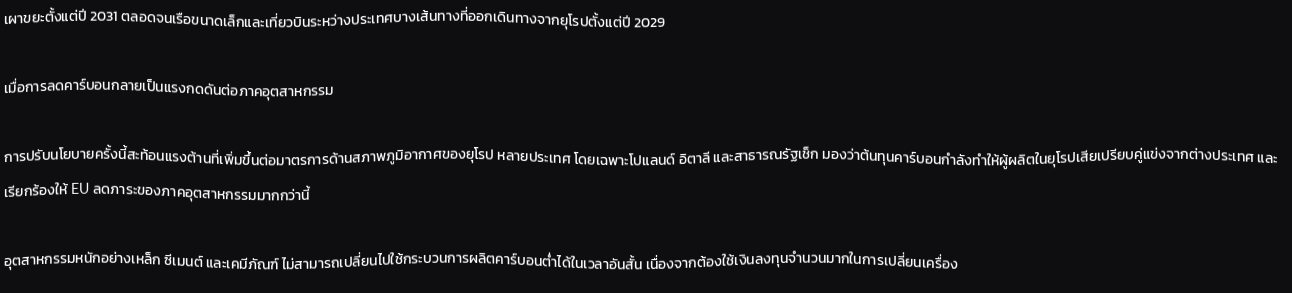เผาขยะตั้งแต่ปี 2031 ตลอดจนเรือขนาดเล็กและเที่ยวบินระหว่างประเทศบางเส้นทางที่ออกเดินทางจากยุโรปตั้งแต่ปี 2029

เมื่อการลดคาร์บอนกลายเป็นแรงกดดันต่อภาคอุตสาหกรรม

การปรับนโยบายครั้งนี้สะท้อนแรงต้านที่เพิ่มขึ้นต่อมาตรการด้านสภาพภูมิอากาศของยุโรป หลายประเทศ โดยเฉพาะโปแลนด์ อิตาลี และสาธารณรัฐเช็ก มองว่าต้นทุนคาร์บอนกำลังทำให้ผู้ผลิตในยุโรปเสียเปรียบคู่แข่งจากต่างประเทศ และเรียกร้องให้ EU ลดภาระของภาคอุตสาหกรรมมากกว่านี้

อุตสาหกรรมหนักอย่างเหล็ก ซีเมนต์ และเคมีภัณฑ์ ไม่สามารถเปลี่ยนไปใช้กระบวนการผลิตคาร์บอนต่ำได้ในเวลาอันสั้น เนื่องจากต้องใช้เงินลงทุนจำนวนมากในการเปลี่ยนเครื่อง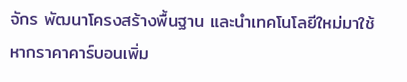จักร พัฒนาโครงสร้างพื้นฐาน และนำเทคโนโลยีใหม่มาใช้ หากราคาคาร์บอนเพิ่ม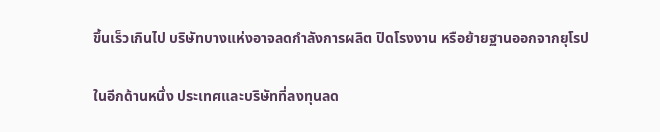ขึ้นเร็วเกินไป บริษัทบางแห่งอาจลดกำลังการผลิต ปิดโรงงาน หรือย้ายฐานออกจากยุโรป

ในอีกด้านหนึ่ง ประเทศและบริษัทที่ลงทุนลด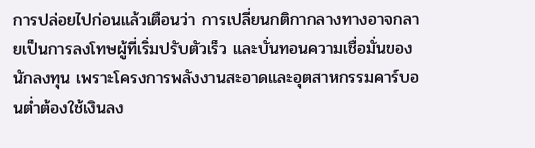การปล่อยไปก่อนแล้วเตือนว่า การเปลี่ยนกติกากลางทางอาจกลายเป็นการลงโทษผู้ที่เริ่มปรับตัวเร็ว และบั่นทอนความเชื่อมั่นของนักลงทุน เพราะโครงการพลังงานสะอาดและอุตสาหกรรมคาร์บอนต่ำต้องใช้เงินลง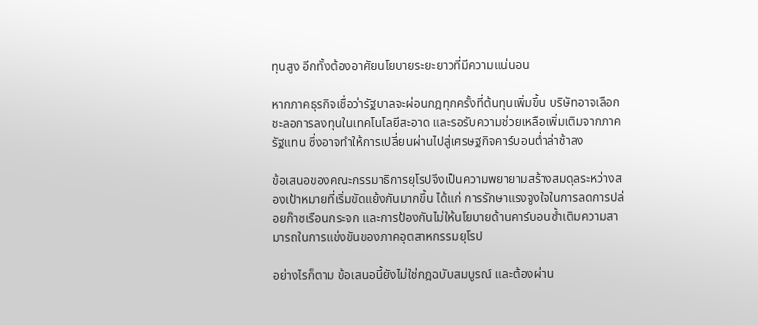ทุนสูง อีกทั้งต้องอาศัยนโยบายระยะยาวที่มีความแน่นอน

หากภาคธุรกิจเชื่อว่ารัฐบาลจะผ่อนกฎทุกครั้งที่ต้นทุนเพิ่มขึ้น บริษัทอาจเลือกชะลอการลงทุนในเทคโนโลยีสะอาด และรอรับความช่วยเหลือเพิ่มเติมจากภาครัฐแทน ซึ่งอาจทำให้การเปลี่ยนผ่านไปสู่เศรษฐกิจคาร์บอนต่ำล่าช้าลง

ข้อเสนอของคณะกรรมาธิการยุโรปจึงเป็นความพยายามสร้างสมดุลระหว่างสองเป้าหมายที่เริ่มขัดแย้งกันมากขึ้น ได้แก่ การรักษาแรงจูงใจในการลดการปล่อยก๊าซเรือนกระจก และการป้องกันไม่ให้นโยบายด้านคาร์บอนซ้ำเติมความสามารถในการแข่งขันของภาคอุตสาหกรรมยุโรป

อย่างไรก็ตาม ข้อเสนอนี้ยังไม่ใช่กฎฉบับสมบูรณ์ และต้องผ่าน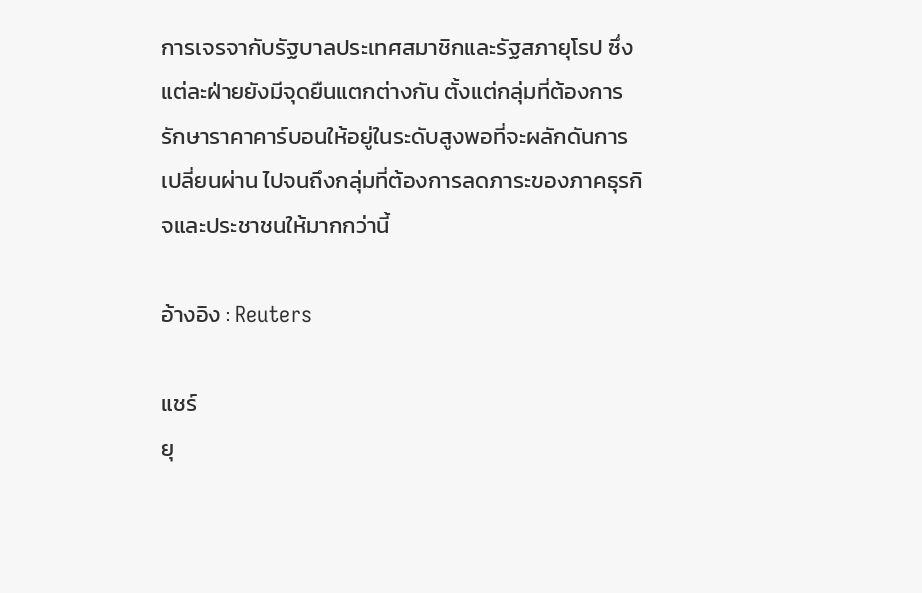การเจรจากับรัฐบาลประเทศสมาชิกและรัฐสภายุโรป ซึ่งแต่ละฝ่ายยังมีจุดยืนแตกต่างกัน ตั้งแต่กลุ่มที่ต้องการรักษาราคาคาร์บอนให้อยู่ในระดับสูงพอที่จะผลักดันการเปลี่ยนผ่าน ไปจนถึงกลุ่มที่ต้องการลดภาระของภาคธุรกิจและประชาชนให้มากกว่านี้

อ้างอิง : Reuters

แชร์
ยุ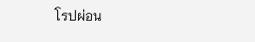โรปผ่อน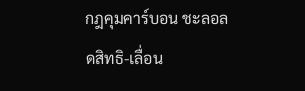กฎคุมคาร์บอน ชะลอลดสิทธิ-เลื่อน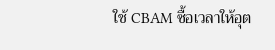ใช้ CBAM ซื้อเวลาให้อุต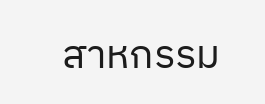สาหกรรม